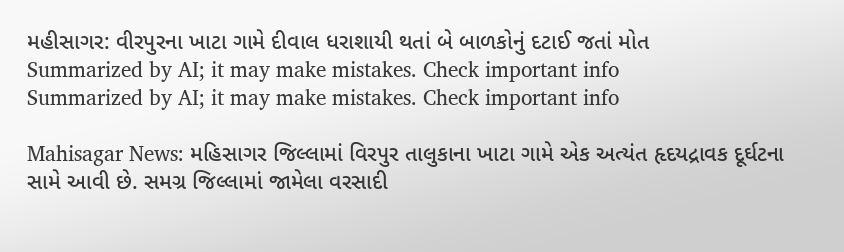મહીસાગર: વીરપુરના ખાટા ગામે દીવાલ ધરાશાયી થતાં બે બાળકોનું દટાઈ જતાં મોત
Summarized by AI; it may make mistakes. Check important info
Summarized by AI; it may make mistakes. Check important info

Mahisagar News: મહિસાગર જિલ્લામાં વિરપુર તાલુકાના ખાટા ગામે એક અત્યંત હૃદયદ્રાવક દૂર્ઘટના સામે આવી છે. સમગ્ર જિલ્લામાં જામેલા વરસાદી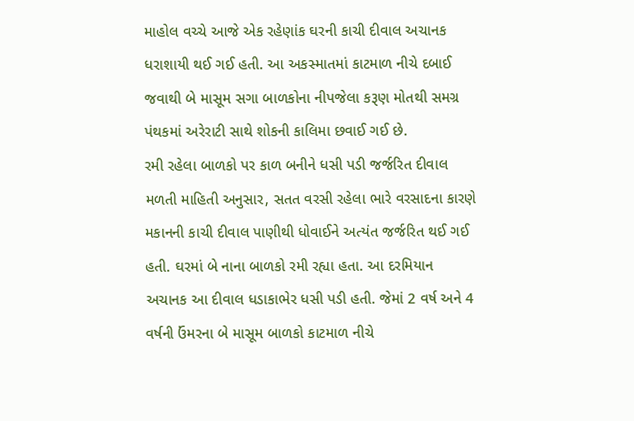માહોલ વચ્ચે આજે એક રહેણાંક ઘરની કાચી દીવાલ અચાનક ધરાશાયી થઈ ગઈ હતી. આ અકસ્માતમાં કાટમાળ નીચે દબાઈ જવાથી બે માસૂમ સગા બાળકોના નીપજેલા કરૂણ મોતથી સમગ્ર પંથકમાં અરેરાટી સાથે શોકની કાલિમા છવાઈ ગઈ છે.
રમી રહેલા બાળકો પર કાળ બનીને ધસી પડી જર્જરિત દીવાલ
મળતી માહિતી અનુસાર, સતત વરસી રહેલા ભારે વરસાદના કારણે મકાનની કાચી દીવાલ પાણીથી ધોવાઈને અત્યંત જર્જરિત થઈ ગઈ હતી. ઘરમાં બે નાના બાળકો રમી રહ્યા હતા. આ દરમિયાન અચાનક આ દીવાલ ધડાકાભેર ધસી પડી હતી. જેમાં 2 વર્ષ અને 4 વર્ષની ઉંમરના બે માસૂમ બાળકો કાટમાળ નીચે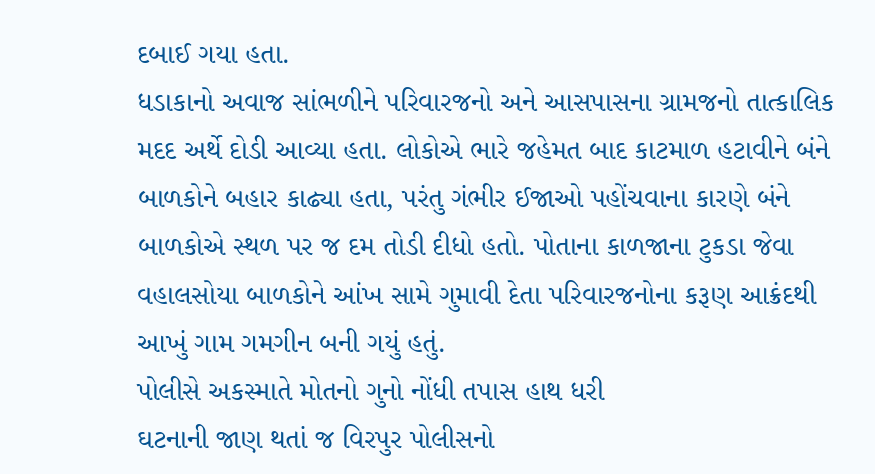દબાઈ ગયા હતા.
ધડાકાનો અવાજ સાંભળીને પરિવારજનો અને આસપાસના ગ્રામજનો તાત્કાલિક મદદ અર્થે દોડી આવ્યા હતા. લોકોએ ભારે જહેમત બાદ કાટમાળ હટાવીને બંને બાળકોને બહાર કાઢ્યા હતા, પરંતુ ગંભીર ઈજાઓ પહોંચવાના કારણે બંને બાળકોએ સ્થળ પર જ દમ તોડી દીધો હતો. પોતાના કાળજાના ટુકડા જેવા વહાલસોયા બાળકોને આંખ સામે ગુમાવી દેતા પરિવારજનોના કરૂણ આક્રંદથી આખું ગામ ગમગીન બની ગયું હતું.
પોલીસે અકસ્માતે મોતનો ગુનો નોંધી તપાસ હાથ ધરી
ઘટનાની જાણ થતાં જ વિરપુર પોલીસનો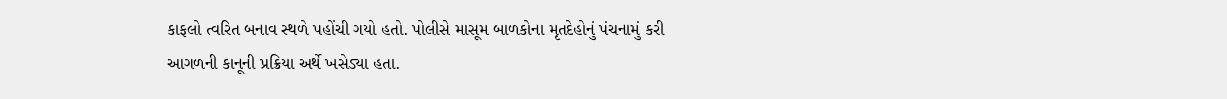કાફલો ત્વરિત બનાવ સ્થળે પહોંચી ગયો હતો. પોલીસે માસૂમ બાળકોના મૃતદેહોનું પંચનામું કરી આગળની કાનૂની પ્રક્રિયા અર્થે ખસેડ્યા હતા.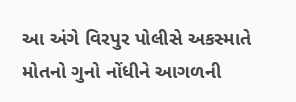આ અંગે વિરપુર પોલીસે અકસ્માતે મોતનો ગુનો નોંધીને આગળની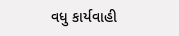વધુ કાર્યવાહી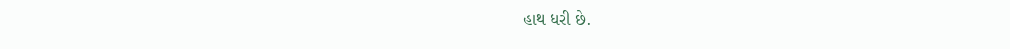હાથ ધરી છે.